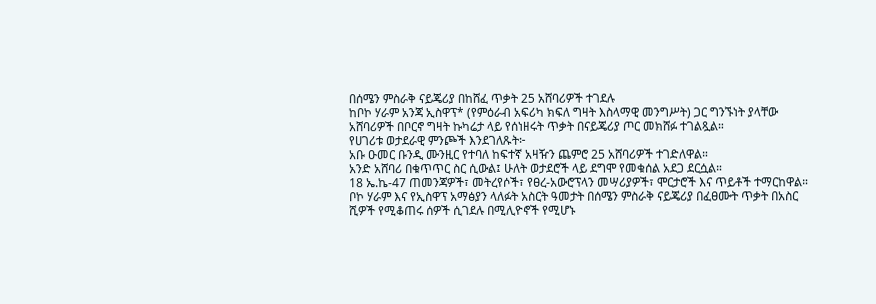በሰሜን ምስራቅ ናይጄሪያ በከሸፈ ጥቃት 25 አሸባሪዎች ተገደሉ
ከቦኮ ሃራም አንጃ ኢስዋፕ* (የምዕራብ አፍሪካ ክፍለ ግዛት እስላማዊ መንግሥት) ጋር ግንኙነት ያላቸው አሸባሪዎች በቦርኖ ግዛት ኩካሬታ ላይ የሰነዘሩት ጥቃት በናይጄሪያ ጦር መክሸፉ ተገልጿል።
የሀገሪቱ ወታደራዊ ምንጮች እንደገለጹት፦
አቡ ዑመር ቡንዲ ሙንዚር የተባለ ከፍተኛ አዛዥን ጨምሮ 25 አሸባሪዎች ተገድለዋል።
አንድ አሸባሪ በቁጥጥር ስር ሲውል፤ ሁለት ወታደሮች ላይ ደግሞ የመቁሰል አደጋ ደርሷል።
18 ኤ.ኬ-47 ጠመንጃዎች፣ መትረየሶች፣ የፀረ-አውሮፕላን መሣሪያዎች፣ ሞርታሮች እና ጥይቶች ተማርከዋል።
ቦኮ ሃራም እና የኢስዋፕ አማፅያን ላለፉት አስርት ዓመታት በሰሜን ምስራቅ ናይጄሪያ በፈፀሙት ጥቃት በአስር ሺዎች የሚቆጠሩ ሰዎች ሲገደሉ በሚሊዮኖች የሚሆኑ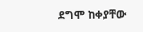ደግሞ ከቀያቸው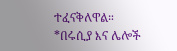ተፈናቅለዋል።
*በሩሲያ እና ሌሎች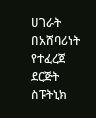ሀገራት በአሸባሪነት የተፈረጀ ደርጅት
ስፑትኒክ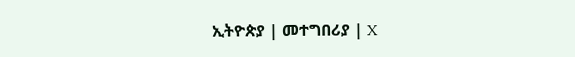ኢትዮጵያ | መተግበሪያ | X